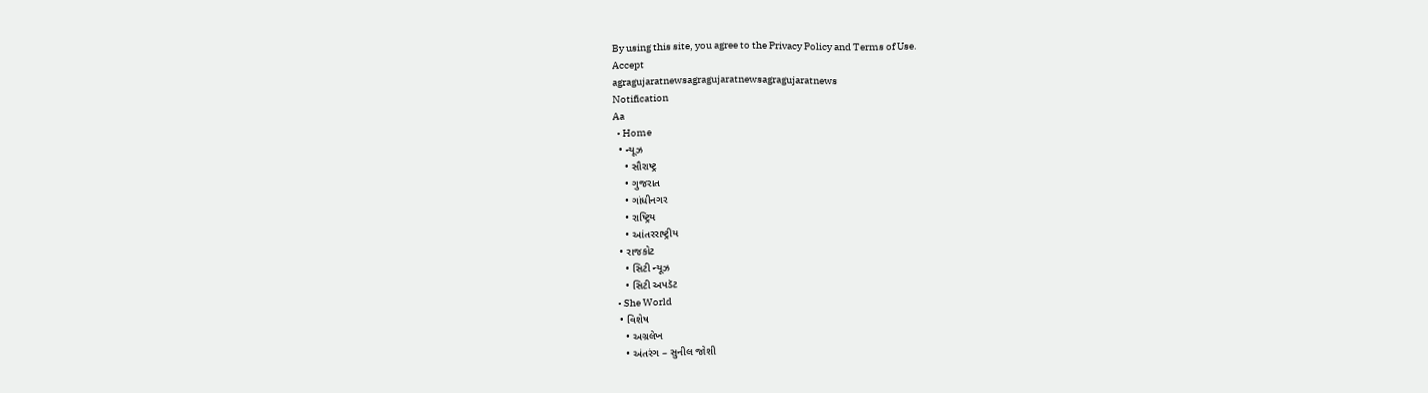By using this site, you agree to the Privacy Policy and Terms of Use.
Accept
agragujaratnewsagragujaratnewsagragujaratnews
Notification
Aa
  • Home
  • ન્યૂઝ
    • સૌરાષ્ટ્ર
    • ગુજરાત
    • ગાંધીનગર
    • રાષ્ટ્રિય
    • આંતરરાષ્ટ્રીય
  • રાજકોટ
    • સિટી ન્યૂઝ
    • સિટી અપડૅટ
  • She World
  • વિશેષ
    • અગ્રલેખ
    • અંતરંગ – સુનીલ જોશી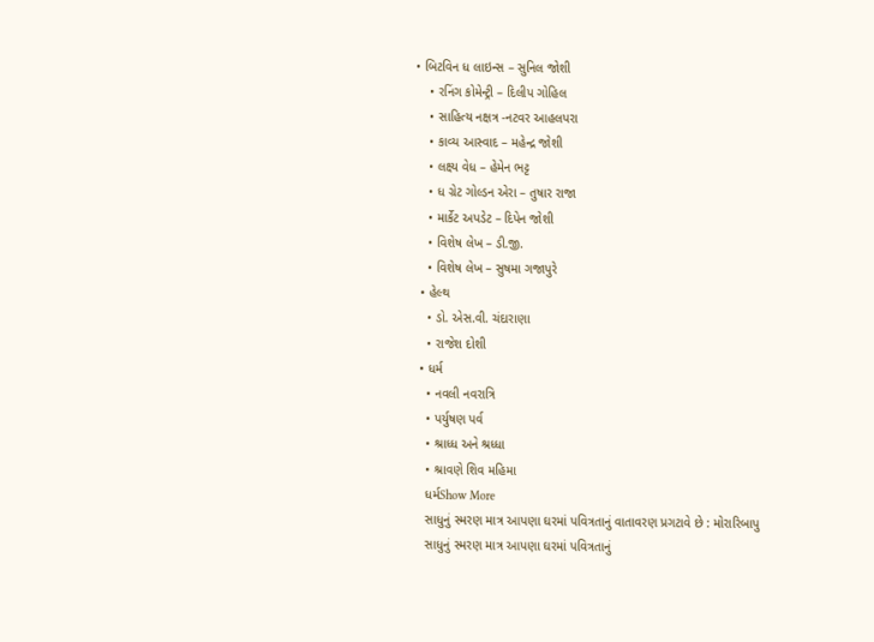• બિટવિન ધ લાઇન્સ – સુનિલ જોશી
    • રનિંગ કોમેન્ટ્રી – દિલીપ ગોહિલ
    • સાહિત્ય નક્ષત્ર -નટવર આહલપરા
    • કાવ્ય આસ્વાદ – મહેન્દ્ર જોશી
    • લક્ષ્ય વેધ – હેમેન ભટ્ટ
    • ધ ગ્રેટ ગોલ્ડન એરા – તુષાર રાજા
    • માર્કેટ અપડેટ – દિપેન જોશી
    • વિશેષ લેખ – ડી.જી.
    • વિશેષ લેખ – સુષમા ગજાપુરે
  • હેલ્થ
    • ડો. એસ.વી. ચંદારાણા
    • રાજેશ દોશી
  • ધર્મ
    • નવલી નવરાત્રિ
    • પર્યુષણ પર્વ
    • શ્રાધ્ધ અને શ્રધ્ધા
    • શ્રાવણે શિવ મહિમા
    ધર્મShow More
    સાધુનું સ્મરણ માત્ર આપણા ઘરમાં પવિત્રતાનું વાતાવરણ પ્રગટાવે છે : મોરારિબાપુ
    સાધુનું સ્મરણ માત્ર આપણા ઘરમાં પવિત્રતાનું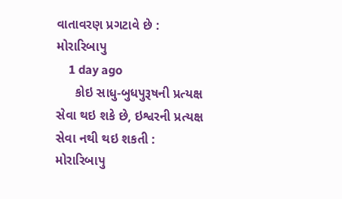વાતાવરણ પ્રગટાવે છે : મોરારિબાપુ
    1 day ago
     કોઇ સાધુ-બુધપુરૂષની પ્રત્યક્ષ સેવા થઇ શકે છે, ઇશ્વરની પ્રત્યક્ષ સેવા નથી થઇ શકતી : મોરારિબાપુ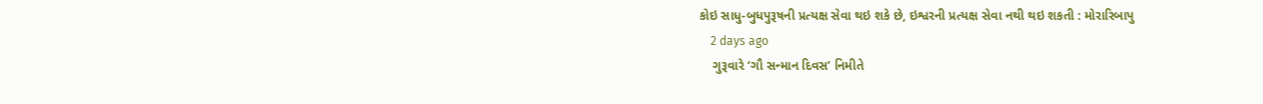કોઇ સાધુ-બુધપુરૂષની પ્રત્યક્ષ સેવા થઇ શકે છે, ઇશ્વરની પ્રત્યક્ષ સેવા નથી થઇ શકતી : મોરારિબાપુ
    2 days ago
    ગુરૂવારે ‘ગૌ સન્માન દિવસ’ નિમીતે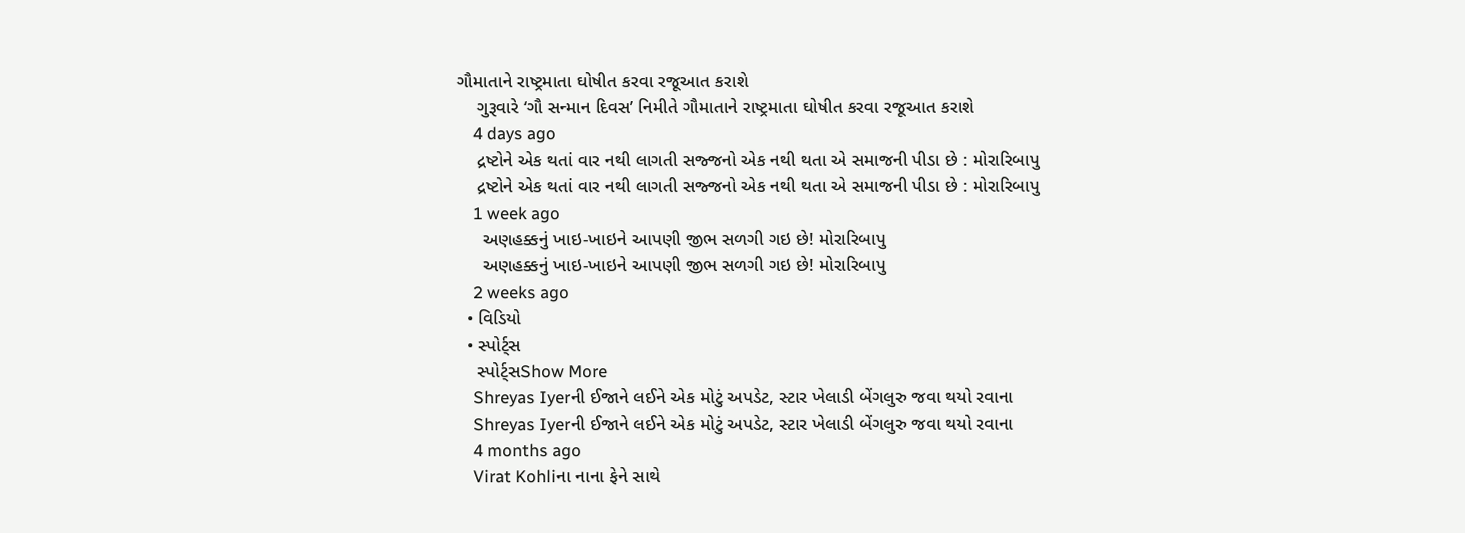ગૌમાતાને રાષ્ટ્રમાતા ઘોષીત કરવા રજૂઆત કરાશે
    ગુરૂવારે ‘ગૌ સન્માન દિવસ’ નિમીતે ગૌમાતાને રાષ્ટ્રમાતા ઘોષીત કરવા રજૂઆત કરાશે
    4 days ago
    દ્રષ્ટોને એક થતાં વાર નથી લાગતી સજ્જનો એક નથી થતા એ સમાજની પીડા છે : મોરારિબાપુ
    દ્રષ્ટોને એક થતાં વાર નથી લાગતી સજ્જનો એક નથી થતા એ સમાજની પીડા છે : મોરારિબાપુ
    1 week ago
     અણહક્કનું ખાઇ-ખાઇને આપણી જીભ સળગી ગઇ છે! મોરારિબાપુ
     અણહક્કનું ખાઇ-ખાઇને આપણી જીભ સળગી ગઇ છે! મોરારિબાપુ
    2 weeks ago
  • વિડિયો
  • સ્પોર્ટ્સ
    સ્પોર્ટ્સShow More
    Shreyas Iyerની ઈજાને લઈને એક મોટું અપડેટ, સ્ટાર ખેલાડી બેંગલુરુ જવા થયો રવાના
    Shreyas Iyerની ઈજાને લઈને એક મોટું અપડેટ, સ્ટાર ખેલાડી બેંગલુરુ જવા થયો રવાના
    4 months ago
    Virat Kohliના નાના ફેને સાથે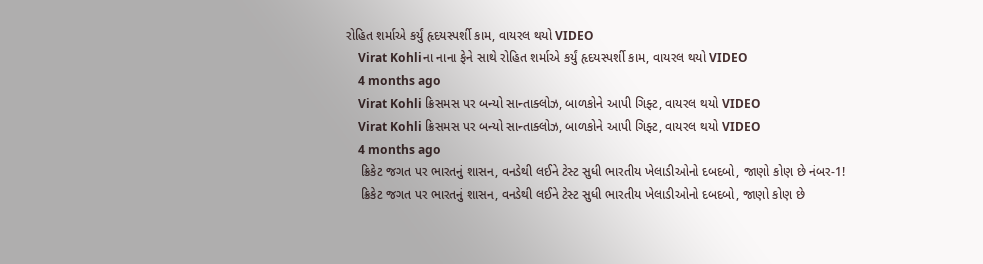રોહિત શર્માએ કર્યું હૃદયસ્પર્શી કામ, વાયરલ થયો VIDEO
    Virat Kohliના નાના ફેને સાથે રોહિત શર્માએ કર્યું હૃદયસ્પર્શી કામ, વાયરલ થયો VIDEO
    4 months ago
    Virat Kohli ક્રિસમસ પર બન્યો સાન્તાક્લોઝ, બાળકોને આપી ગિફ્ટ, વાયરલ થયો VIDEO
    Virat Kohli ક્રિસમસ પર બન્યો સાન્તાક્લોઝ, બાળકોને આપી ગિફ્ટ, વાયરલ થયો VIDEO
    4 months ago
    ક્રિકેટ જગત પર ભારતનું શાસન, વનડેથી લઈને ટેસ્ટ સુધી ભારતીય ખેલાડીઓનો દબદબો, જાણો કોણ છે નંબર-1!
    ક્રિકેટ જગત પર ભારતનું શાસન, વનડેથી લઈને ટેસ્ટ સુધી ભારતીય ખેલાડીઓનો દબદબો, જાણો કોણ છે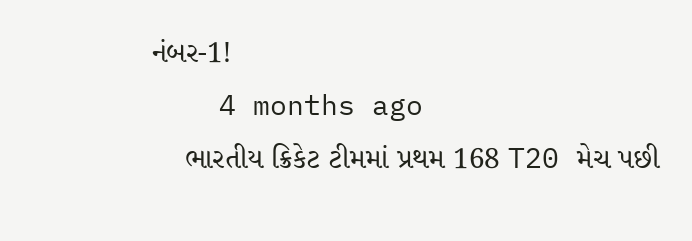નંબર-1!
    4 months ago
    ભારતીય ક્રિકેટ ટીમમાં પ્રથમ 168 T20 મેચ પછી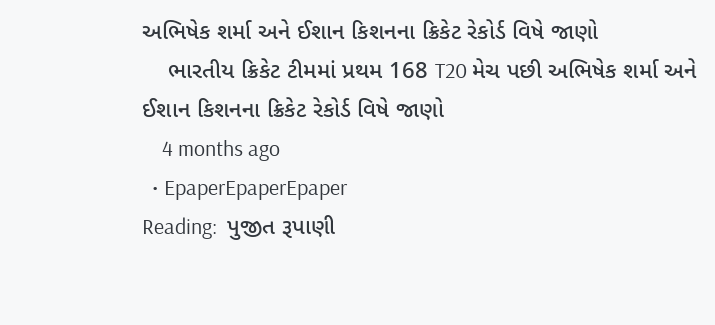અભિષેક શર્મા અને ઈશાન કિશનના ક્રિકેટ રેકોર્ડ વિષે જાણો
    ભારતીય ક્રિકેટ ટીમમાં પ્રથમ 168 T20 મેચ પછી અભિષેક શર્મા અને ઈશાન કિશનના ક્રિકેટ રેકોર્ડ વિષે જાણો
    4 months ago
  • EpaperEpaperEpaper
Reading:  પુજીત રૂપાણી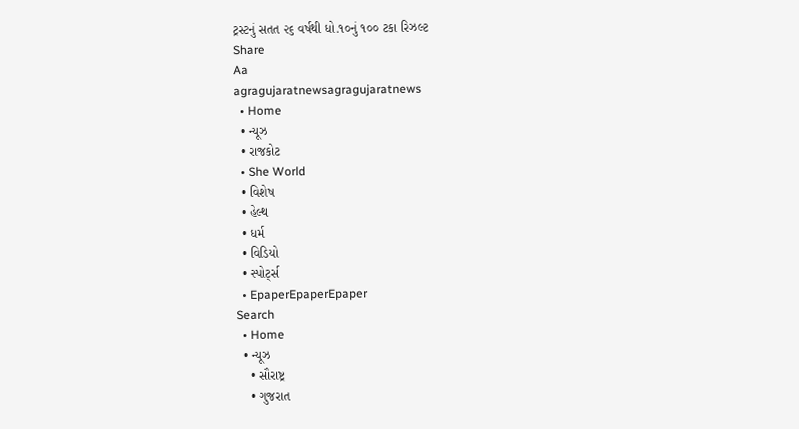ટ્રસ્ટનું સતત ૨૬ વર્ષથી ધો.૧૦નું ૧૦૦ ટકા રિઝલ્ટ
Share
Aa
agragujaratnewsagragujaratnews
  • Home
  • ન્યૂઝ
  • રાજકોટ
  • She World
  • વિશેષ
  • હેલ્થ
  • ધર્મ
  • વિડિયો
  • સ્પોર્ટ્સ
  • EpaperEpaperEpaper
Search
  • Home
  • ન્યૂઝ
    • સૌરાષ્ટ્ર
    • ગુજરાત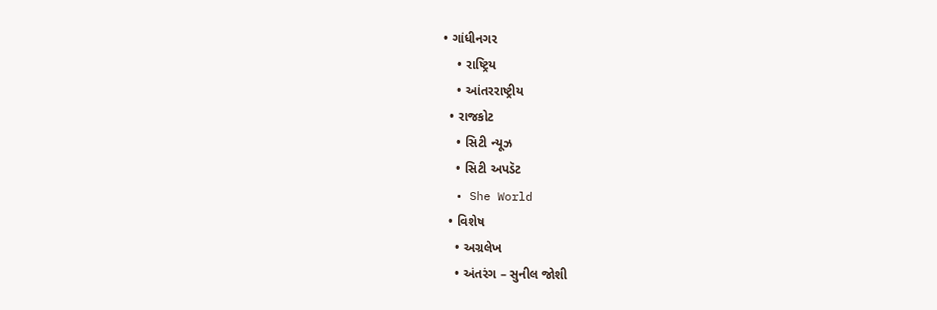• ગાંધીનગર
    • રાષ્ટ્રિય
    • આંતરરાષ્ટ્રીય
  • રાજકોટ
    • સિટી ન્યૂઝ
    • સિટી અપડૅટ
  • She World
  • વિશેષ
    • અગ્રલેખ
    • અંતરંગ – સુનીલ જોશી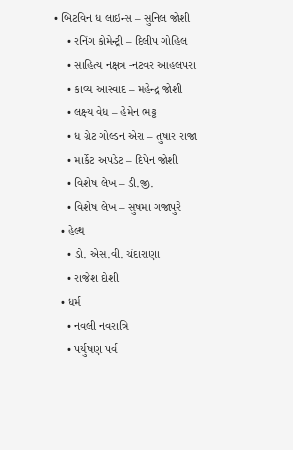• બિટવિન ધ લાઇન્સ – સુનિલ જોશી
    • રનિંગ કોમેન્ટ્રી – દિલીપ ગોહિલ
    • સાહિત્ય નક્ષત્ર -નટવર આહલપરા
    • કાવ્ય આસ્વાદ – મહેન્દ્ર જોશી
    • લક્ષ્ય વેધ – હેમેન ભટ્ટ
    • ધ ગ્રેટ ગોલ્ડન એરા – તુષાર રાજા
    • માર્કેટ અપડેટ – દિપેન જોશી
    • વિશેષ લેખ – ડી.જી.
    • વિશેષ લેખ – સુષમા ગજાપુરે
  • હેલ્થ
    • ડો. એસ.વી. ચંદારાણા
    • રાજેશ દોશી
  • ધર્મ
    • નવલી નવરાત્રિ
    • પર્યુષણ પર્વ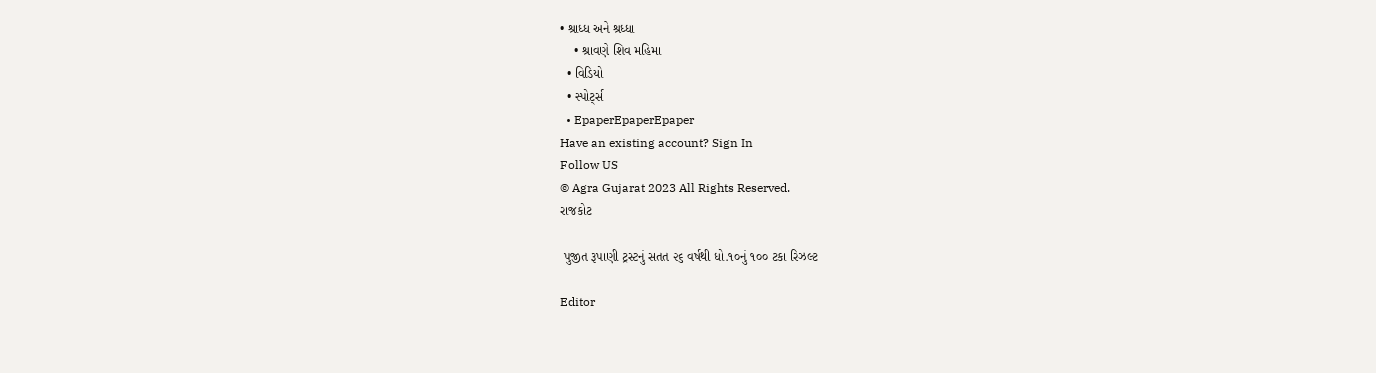• શ્રાધ્ધ અને શ્રધ્ધા
    • શ્રાવણે શિવ મહિમા
  • વિડિયો
  • સ્પોર્ટ્સ
  • EpaperEpaperEpaper
Have an existing account? Sign In
Follow US
© Agra Gujarat 2023 All Rights Reserved.
રાજકોટ

 પુજીત રૂપાણી ટ્રસ્ટનું સતત ૨૬ વર્ષથી ધો.૧૦નું ૧૦૦ ટકા રિઝલ્ટ

Editor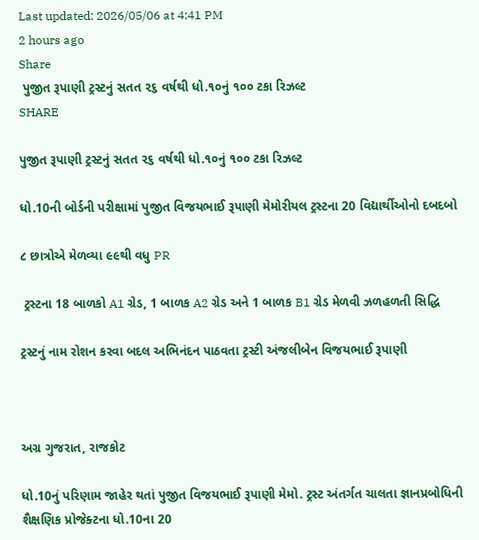Last updated: 2026/05/06 at 4:41 PM
2 hours ago
Share
 પુજીત રૂપાણી ટ્રસ્ટનું સતત ૨૬ વર્ષથી ધો.૧૦નું ૧૦૦ ટકા રિઝલ્ટ
SHARE

પુજીત રૂપાણી ટ્રસ્ટનું સતત ૨૬ વર્ષથી ધો.૧૦નું ૧૦૦ ટકા રિઝલ્ટ

ધો.10ની બોર્ડની પરીક્ષામાં પુજીત વિજયભાઈ રૂપાણી મેમોરીયલ ટ્રસ્ટના 20 વિદ્યાર્થીઓનો દબદબો

૮ છાત્રોએ મેળવ્યા ૯૯થી વધુ PR

 ટ્રસ્ટના 18 બાળકો A1 ગ્રેડ, 1 બાળક A2 ગ્રેડ અને 1 બાળક B1 ગ્રેડ મેળવી ઝળહળતી સિદ્ધિ

ટ્રસ્ટનું નામ રોશન કરવા બદલ અભિનંદન પાઠવતા ટ્રસ્ટી અંજલીબેન વિજયભાઈ રૂપાણી



અગ્ર ગુજરાત, રાજકોટ

ધો.10નું પરિણામ જાહેર થતાં પુજીત વિજયભાઈ રૂપાણી મેમો. ટ્રસ્ટ અંતર્ગત ચાલતા જ્ઞાનપ્રબોધિની શૈક્ષણિક પ્રોજેક્ટના ધો.10ના 20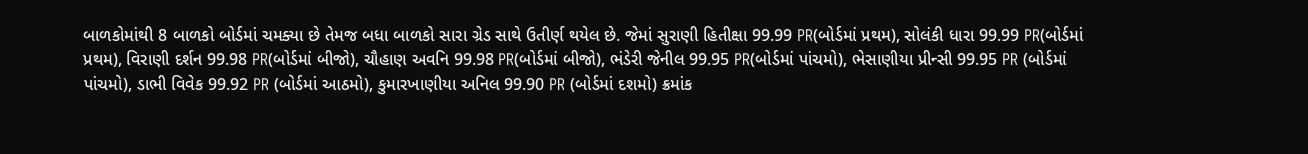બાળકોમાંથી 8 બાળકો બોર્ડમાં ચમક્યા છે તેમજ બધા બાળકો સારા ગ્રેડ સાથે ઉતીર્ણ થયેલ છે. જેમાં સુરાણી હિતીક્ષા 99.99 PR(બોર્ડમાં પ્રથમ), સોલંકી ધારા 99.99 PR(બોર્ડમાં પ્રથમ), વિરાણી દર્શન 99.98 PR(બોર્ડમાં બીજો), ચૌહાણ અવનિ 99.98 PR(બોર્ડમાં બીજો), ભંડેરી જેનીલ 99.95 PR(બોર્ડમાં પાંચમો), ભેસાણીયા પ્રીન્સી 99.95 PR (બોર્ડમાં પાંચમો), ડાભી વિવેક 99.92 PR (બોર્ડમાં આઠમો), કુમારખાણીયા અનિલ 99.90 PR (બોર્ડમાં દશમો) ક્રમાંક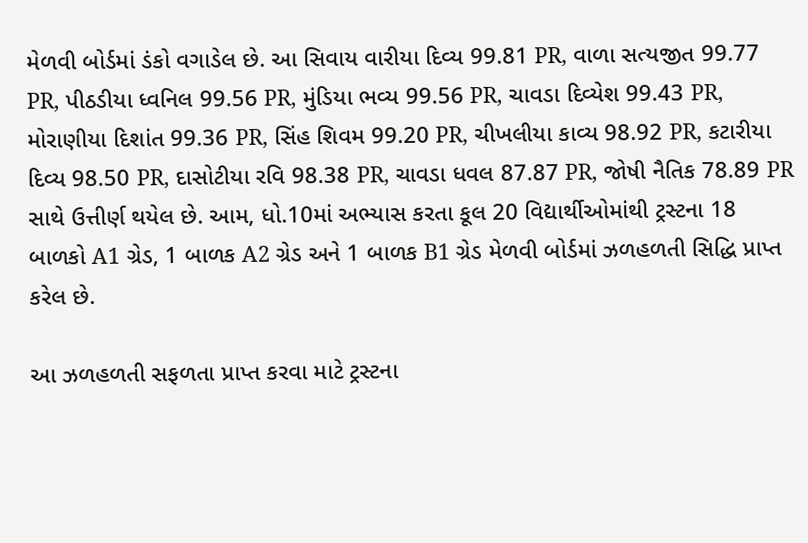મેળવી બોર્ડમાં ડંકો વગાડેલ છે. આ સિવાય વારીયા દિવ્ય 99.81 PR, વાળા સત્યજીત 99.77 PR, પીઠડીયા ધ્વનિલ 99.56 PR, મુંડિયા ભવ્ય 99.56 PR, ચાવડા દિવ્યેશ 99.43 PR, મોરાણીયા દિશાંત 99.36 PR, સિંહ શિવમ 99.20 PR, ચીખલીયા કાવ્ય 98.92 PR, કટારીયા દિવ્ય 98.50 PR, દાસોટીયા રવિ 98.38 PR, ચાવડા ધવલ 87.87 PR, જોષી નૈતિક 78.89 PR સાથે ઉત્તીર્ણ થયેલ છે. આમ, ધો.10માં અભ્યાસ કરતા કૂલ 20 વિદ્યાર્થીઓમાંથી ટ્રસ્ટના 18 બાળકો A1 ગ્રેડ, 1 બાળક A2 ગ્રેડ અને 1 બાળક B1 ગ્રેડ મેળવી બોર્ડમાં ઝળહળતી સિદ્ધિ પ્રાપ્ત કરેલ છે.

આ ઝળહળતી સફળતા પ્રાપ્ત કરવા માટે ટ્રસ્ટના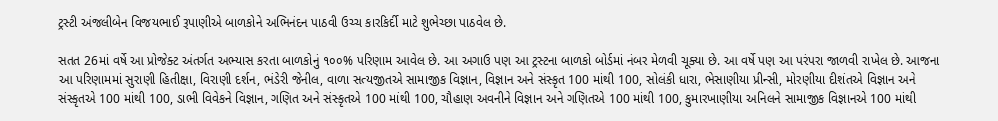ટ્રસ્ટી અંજલીબેન વિજયભાઈ રૂપાણીએ બાળકોને અભિનંદન પાઠવી ઉચ્ચ કારકિર્દી માટે શુભેચ્છા પાઠવેલ છે.

સતત 26માં વર્ષે આ પ્રોજેક્ટ અંતર્ગત અભ્યાસ કરતા બાળકોનું ૧૦૦% પરિણામ આવેલ છે. આ અગાઉ પણ આ ટ્રસ્ટના બાળકો બોર્ડમાં નંબર મેળવી ચૂક્યા છે. આ વર્ષે પણ આ પરંપરા જાળવી રાખેલ છે. આજના આ પરિણામમાં સુરાણી હિતીક્ષા, વિરાણી દર્શન, ભંડેરી જેનીલ, વાળા સત્યજીતએ સામાજીક વિજ્ઞાન, વિજ્ઞાન અને સંસ્કૃત 100 માંથી 100, સોલંકી ધારા, ભેસાણીયા પ્રીન્સી, મોરણીયા દીશંતએ વિજ્ઞાન અને સંસ્કૃતએ 100 માંથી 100, ડાભી વિવેકને વિજ્ઞાન, ગણિત અને સંસ્કૃતએ 100 માંથી 100, ચૌહાણ અવનીને વિજ્ઞાન અને ગણિતએ 100 માંથી 100, કુમારખાણીયા અનિલને સામાજીક વિજ્ઞાનએ 100 માંથી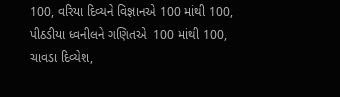100, વરિયા દિવ્યને વિજ્ઞાનએ 100 માંથી 100, પીઠડીયા ધ્વનીલને ગણિતએ  100 માંથી 100, ચાવડા દિવ્યેશ,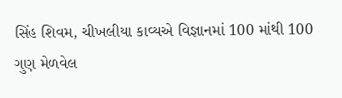સિંહ શિવમ, ચીખલીયા કાવ્યએ વિજ્ઞાનમાં 100 માંથી 100 ગુણ મેળવેલ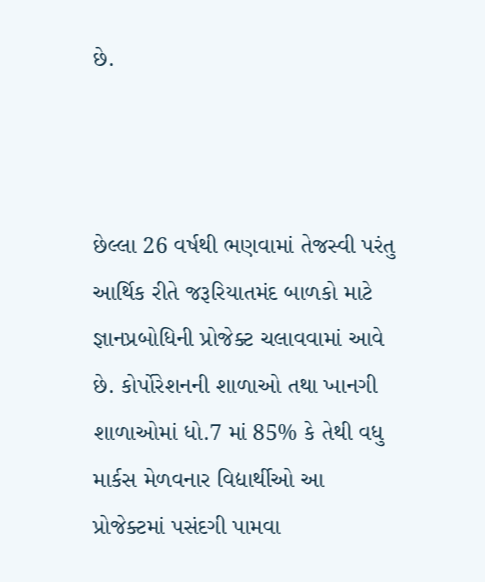છે.



છેલ્લા 26 વર્ષથી ભણવામાં તેજસ્વી પરંતુ આર્થિક રીતે જરૂરિયાતમંદ બાળકો માટે જ્ઞાનપ્રબોધિની પ્રોજેક્ટ ચલાવવામાં આવે છે. કોર્પોરેશનની શાળાઓ તથા ખાનગી શાળાઓમાં ધો.7 માં 85% કે તેથી વધુ માર્કસ મેળવનાર વિદ્યાર્થીઓ આ પ્રોજેક્ટમાં પસંદગી પામવા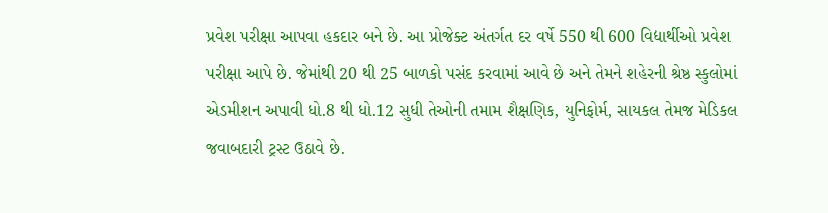પ્રવેશ પરીક્ષા આપવા હકદાર બને છે. આ પ્રોજેક્ટ અંતર્ગત દર વર્ષે 550 થી 600 વિદ્યાર્થીઓ પ્રવેશ પરીક્ષા આપે છે. જેમાંથી 20 થી 25 બાળકો પસંદ કરવામાં આવે છે અને તેમને શહેરની શ્રેષ્ઠ સ્કુલોમાં એડમીશન અપાવી ધો.8 થી ધો.12 સુધી તેઓની તમામ શૈક્ષણિક, યુનિફોર્મ, સાયકલ તેમજ મેડિકલ જવાબદારી ટ્રસ્ટ ઉઠાવે છે.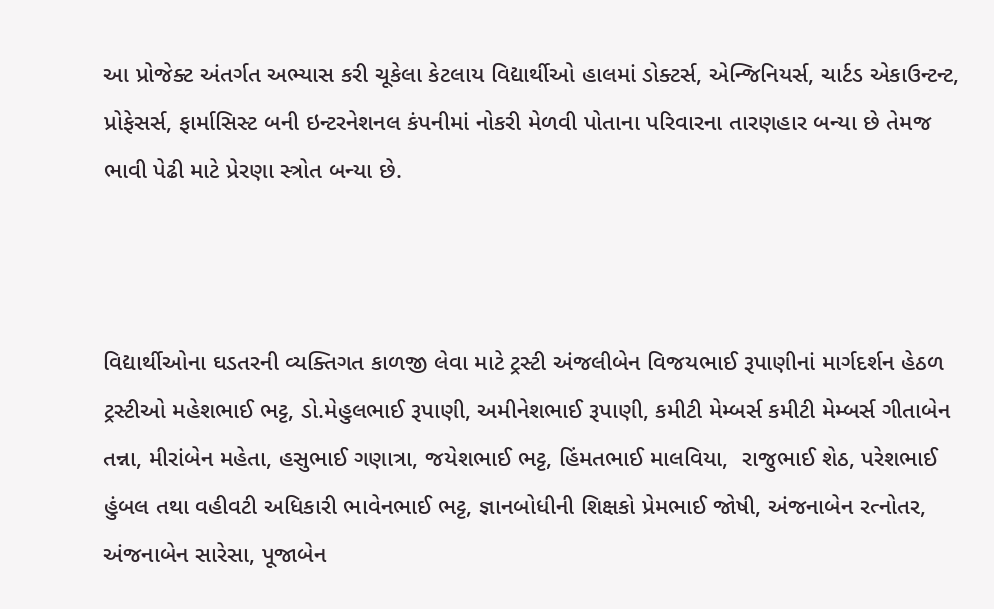આ પ્રોજેક્ટ અંતર્ગત અભ્યાસ કરી ચૂકેલા કેટલાય વિદ્યાર્થીઓ હાલમાં ડોક્ટર્સ, એન્જિનિયર્સ, ચાર્ટડ એકાઉન્ટન્ટ, પ્રોફેસર્સ, ફાર્માસિસ્ટ બની ઇન્ટરનેશનલ કંપનીમાં નોકરી મેળવી પોતાના પરિવારના તારણહાર બન્યા છે તેમજ ભાવી પેઢી માટે પ્રેરણા સ્ત્રોત બન્યા છે.



વિદ્યાર્થીઓના ઘડતરની વ્યક્તિગત કાળજી લેવા માટે ટ્રસ્ટી અંજલીબેન વિજયભાઈ રૂપાણીનાં માર્ગદર્શન હેઠળ ટ્રસ્ટીઓ મહેશભાઈ ભટ્ટ, ડો.મેહુલભાઈ રૂપાણી, અમીનેશભાઈ રૂપાણી, કમીટી મેમ્બર્સ કમીટી મેમ્બર્સ ગીતાબેન  તન્ના, મીરાંબેન મહેતા, હસુભાઈ ગણાત્રા, જયેશભાઈ ભટ્ટ, હિંમતભાઈ માલવિયા,  રાજુભાઈ શેઠ, પરેશભાઈ હુંબલ તથા વહીવટી અધિકારી ભાવેનભાઈ ભટ્ટ, જ્ઞાનબોધીની શિક્ષકો પ્રેમભાઈ જોષી, અંજનાબેન રત્નોતર, અંજનાબેન સારેસા, પૂજાબેન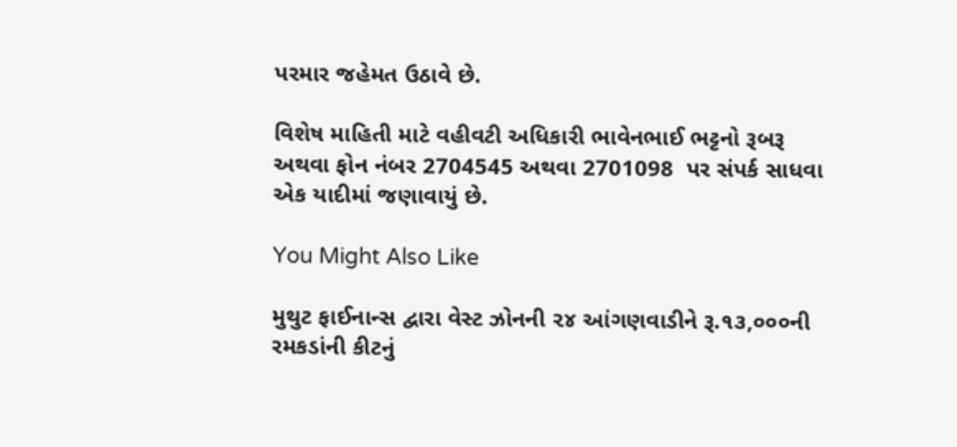પરમાર જહેમત ઉઠાવે છે.

વિશેષ માહિતી માટે વહીવટી અધિકારી ભાવેનભાઈ ભટ્ટનો રૂબરૂ અથવા ફોન નંબર 2704545 અથવા 2701098  પર સંપર્ક સાધવા એક યાદીમાં જણાવાયું છે.

You Might Also Like

મુથુટ ફાઈનાન્સ દ્વારા વેસ્ટ ઝોનની ૨૪ આંગણવાડીને રૂ.૧૩,૦૦૦ની રમકડાંની કીટનું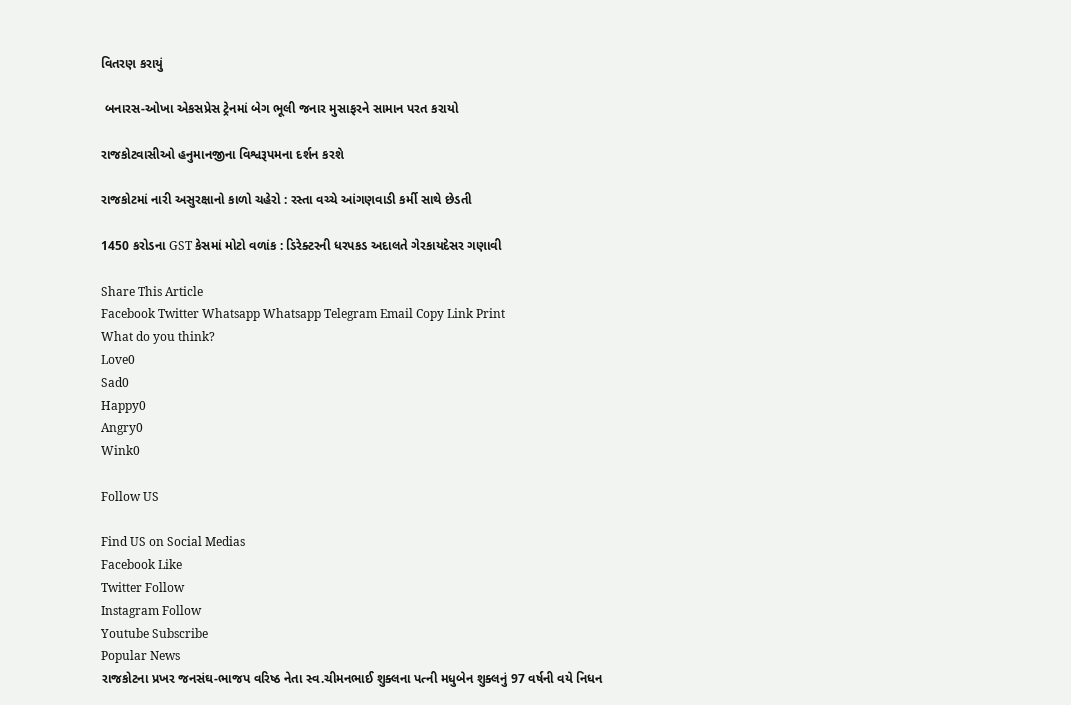વિતરણ કરાયું

 બનારસ-ઓખા એકસપ્રેસ ટ્રેનમાં બેગ ભૂલી જનાર મુસાફરને સામાન પરત કરાયો

રાજકોટવાસીઓ હનુમાનજીના વિશ્વરૂપમના દર્શન કરશે

રાજકોટમાં નારી અસુરક્ષાનો કાળો ચહેરો : રસ્તા વચ્ચે આંગણવાડી કર્મી સાથે છેડતી

1450 કરોડના GST કેસમાં મોટો વળાંક : ડિરેક્ટરની ધરપકડ અદાલતે ગેરકાયદેસર ગણાવી

Share This Article
Facebook Twitter Whatsapp Whatsapp Telegram Email Copy Link Print
What do you think?
Love0
Sad0
Happy0
Angry0
Wink0

Follow US

Find US on Social Medias
Facebook Like
Twitter Follow
Instagram Follow
Youtube Subscribe
Popular News
રાજકોટના પ્રખર જનસંઘ-ભાજપ વરિષ્ઠ નેતા સ્વ.ચીમનભાઈ શુક્લના પત્ની મધુબેન શુક્લનું 97 વર્ષની વયે નિધન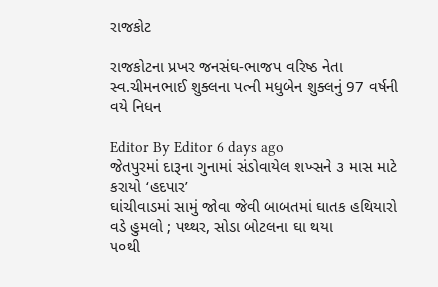રાજકોટ

રાજકોટના પ્રખર જનસંઘ-ભાજપ વરિષ્ઠ નેતા સ્વ.ચીમનભાઈ શુક્લના પત્ની મધુબેન શુક્લનું 97 વર્ષની વયે નિધન

Editor By Editor 6 days ago
જેતપુરમાં દારૂના ગુનામાં સંડોવાયેલ શખ્સને ૩ માસ માટે કરાયો ‘હદપાર’
ઘાંચીવાડમાં સામું જોવા જેવી બાબતમાં ઘાતક હથિયારો વડે હુમલો ; પથ્થર, સોડા બોટલના ઘા થયા
૫૦થી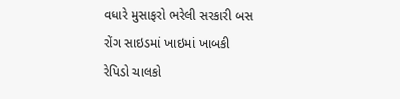વધારે મુસાફરો ભરેલી સરકારી બસ રોંગ સાઇડમાં ખાઇમાં ખાબકી
રેપિડો ચાલકો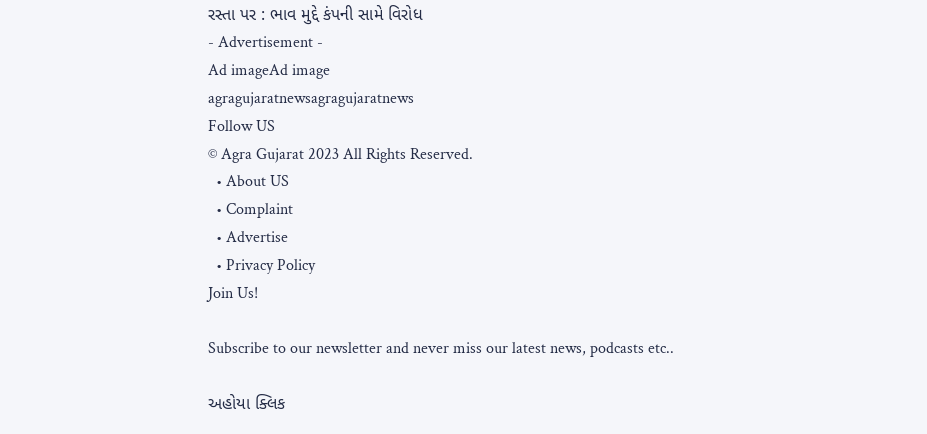રસ્તા પર : ભાવ મુદ્દે કંપની સામે વિરોધ
- Advertisement -
Ad imageAd image
agragujaratnewsagragujaratnews
Follow US
© Agra Gujarat 2023 All Rights Reserved.
  • About US
  • Complaint
  • Advertise
  • Privacy Policy
Join Us!

Subscribe to our newsletter and never miss our latest news, podcasts etc..

અહોયા ક્લિક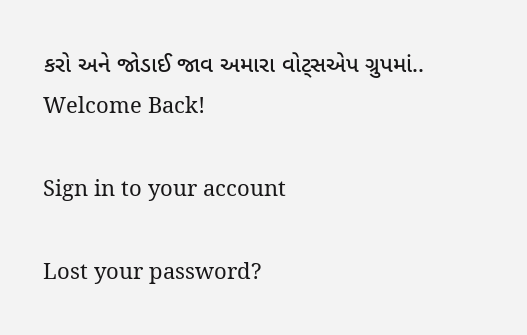કરો અને જોડાઈ જાવ અમારા વોટ્સએપ ગ્રુપમાં..
Welcome Back!

Sign in to your account

Lost your password?